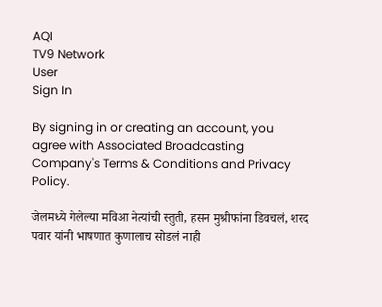AQI
TV9 Network
User
Sign In

By signing in or creating an account, you agree with Associated Broadcasting Company's Terms & Conditions and Privacy Policy.

जेलमध्ये गेलेल्या मविआ नेत्यांची स्तुती, हसन मुश्रीफांना डिवचलं, शरद पवार यांनी भाषणात कुणालाच सोडलं नाही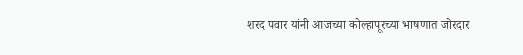शरद पवार यांनी आजच्या कोल्हापूरच्या भाषणात जोरदार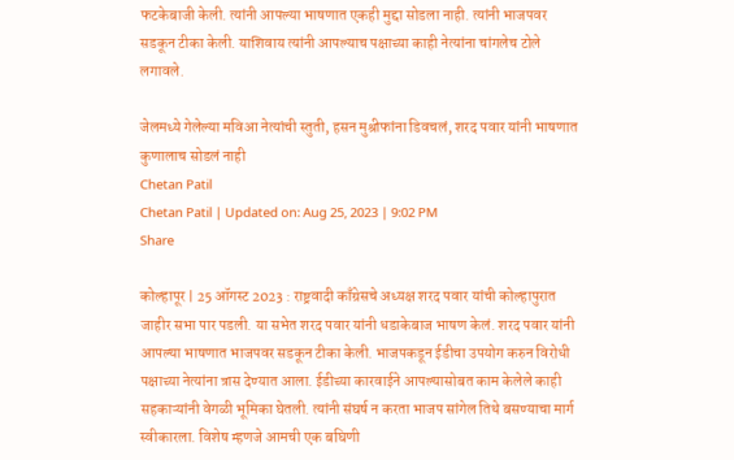फटकेबाजी केली. त्यांनी आपल्या भाषणात एकही मुद्दा सोडला नाही. त्यांनी भाजपवर सडकून टीका केली. याशिवाय त्यांनी आपल्याच पक्षाच्या काही नेत्यांना चांगलेच टोले लगावले.

जेलमध्ये गेलेल्या मविआ नेत्यांची स्तुती, हसन मुश्रीफांना डिवचलं, शरद पवार यांनी भाषणात कुणालाच सोडलं नाही
Chetan Patil
Chetan Patil | Updated on: Aug 25, 2023 | 9:02 PM
Share

कोल्हापूर | 25 ऑगस्ट 2023 : राष्ट्रवादी काँग्रेसचे अध्यक्ष शरद पवार यांची कोल्हापुरात जाहीर सभा पार पडली. या सभेत शरद पवार यांनी धडाकेबाज भाषण केलं. शरद पवार यांनी आपल्या भाषणात भाजपवर सडकून टीका केली. भाजपकडून ईडीचा उपयोग करुन विरोधी पक्षाच्या नेत्यांना त्रास देण्यात आला. ईडीच्या कारवाईने आपल्यासोबत काम केलेले काही सहकाऱ्यांनी वेगळी भूमिका घेतली. त्यांनी संघर्ष न करता भाजप सांगेल तिथे बसण्याचा मार्ग स्वीकारला. विशेष म्हणजे आमची एक बघिणी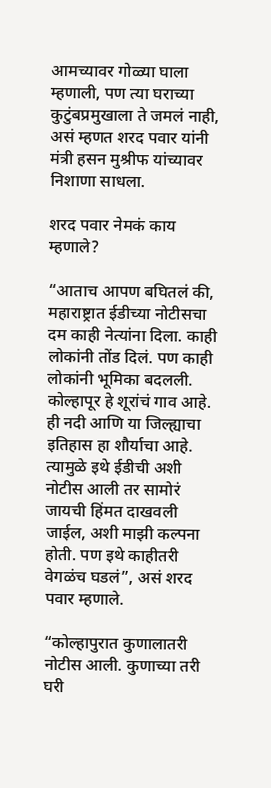आमच्यावर गोळ्या घाला म्हणाली, पण त्या घराच्या कुटुंबप्रमुखाला ते जमलं नाही, असं म्हणत शरद पवार यांनी मंत्री हसन मुश्रीफ यांच्यावर निशाणा साधला.

शरद पवार नेमकं काय म्हणाले?

“आताच आपण बघितलं की, महाराष्ट्रात ईडीच्या नोटीसचा दम काही नेत्यांना दिला. काही लोकांनी तोंड दिलं. पण काही लोकांनी भूमिका बदलली. कोल्हापूर हे शूरांचं गाव आहे. ही नदी आणि या जिल्ह्याचा इतिहास हा शौर्याचा आहे. त्यामुळे इथे ईडीची अशी नोटीस आली तर सामोरं जायची हिंमत दाखवली जाईल, अशी माझी कल्पना होती. पण इथे काहीतरी वेगळंच घडलं”, असं शरद पवार म्हणाले.

“कोल्हापुरात कुणालातरी नोटीस आली. कुणाच्या तरी घरी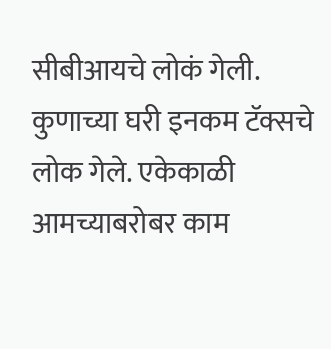सीबीआयचे लोकं गेली. कुणाच्या घरी इनकम टॅक्सचे लोक गेले. एकेकाळी आमच्याबरोबर काम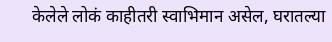केलेले लोकं काहीतरी स्वाभिमान असेल, घरातल्या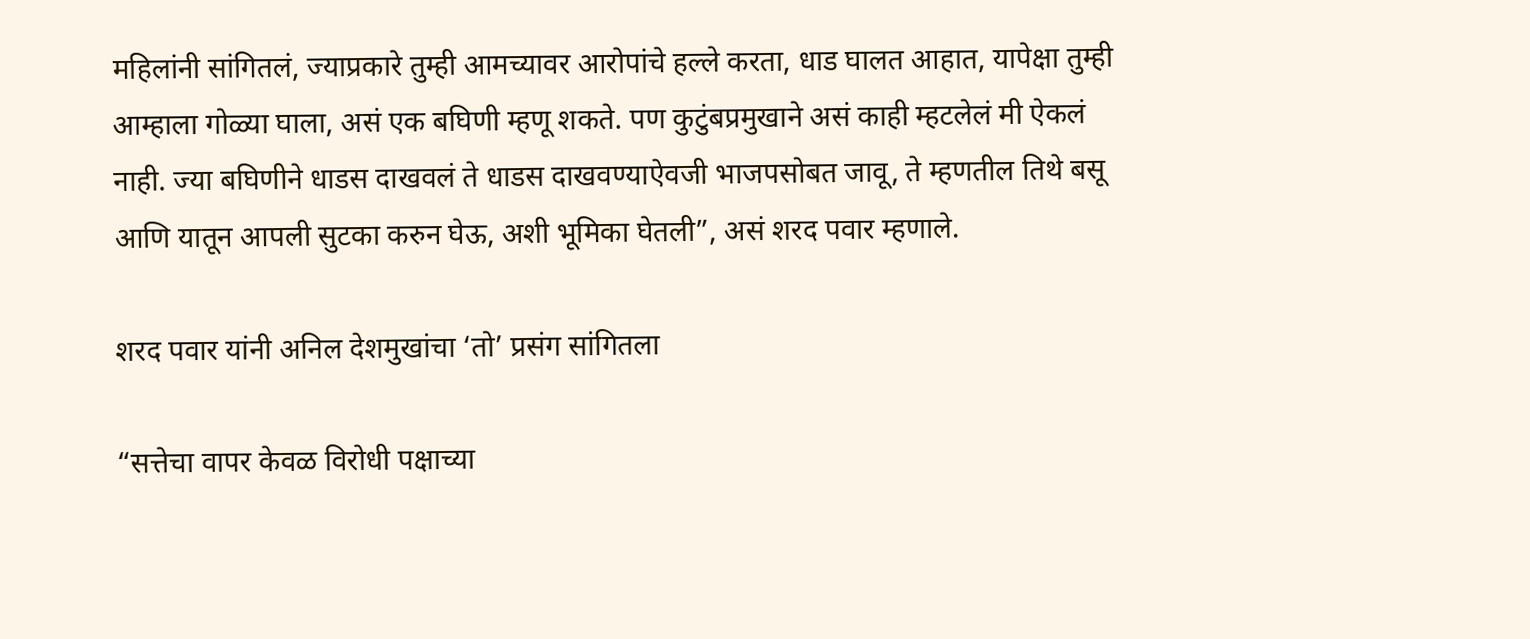महिलांनी सांगितलं, ज्याप्रकारे तुम्ही आमच्यावर आरोपांचे हल्ले करता, धाड घालत आहात, यापेक्षा तुम्ही आम्हाला गोळ्या घाला, असं एक बघिणी म्हणू शकते. पण कुटुंबप्रमुखाने असं काही म्हटलेलं मी ऐकलं नाही. ज्या बघिणीने धाडस दाखवलं ते धाडस दाखवण्याऐवजी भाजपसोबत जावू, ते म्हणतील तिथे बसू आणि यातून आपली सुटका करुन घेऊ, अशी भूमिका घेतली”, असं शरद पवार म्हणाले.

शरद पवार यांनी अनिल देशमुखांचा ‘तो’ प्रसंग सांगितला

“सत्तेचा वापर केवळ विरोधी पक्षाच्या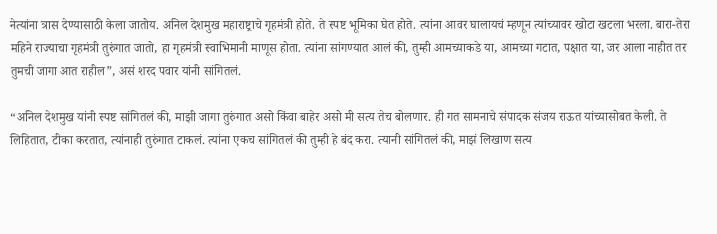नेत्यांना त्रास देण्यासाठी केला जातोय. अनिल देशमुख महाराष्ट्राचे गृहमंत्री होते. ते स्पष्ट भूमिका घेत होते. त्यांना आवर घालायचं म्हणून त्यांच्यावर खोटा खटला भरला. बारा-तेरा महिने राज्याचा गृहमंत्री तुरुंगात जातो, हा गृहमंत्री स्वाभिमानी माणूस होता. त्यांना सांगण्यात आलं की, तुम्ही आमच्याकडे या, आमच्या गटात, पक्षात या, जर आला नाहीत तर तुमची जागा आत राहील”, असं शरद पवार यांनी सांगितलं.

“अनिल देशमुख यांनी स्पष्ट सांगितलं की, माझी जागा तुरुंगात असो किंवा बाहेर असो मी सत्य तेच बोलणार. ही गत सामनाचे संपादक संजय राऊत यांच्यासोबत केली. ते लिहितात, टीका करतात, त्यांनाही तुरुंगात टाकलं. त्यांना एकच सांगितलं की तुम्ही हे बंद करा. त्यानी सांगितलं की, माझं लिखाण सत्य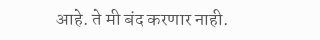आहे. ते मी बंद करणार नाही.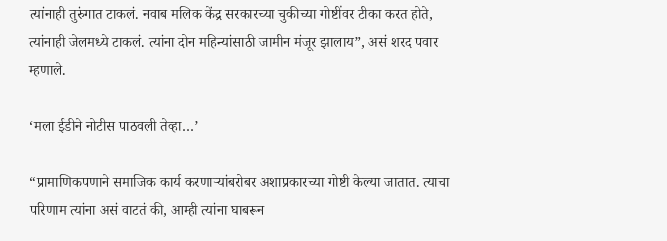त्यांनाही तुरुंगात टाकलं. नवाब मलिक केंद्र सरकारच्या चुकीच्या गोष्टींवर टीका करत होते, त्यांनाही जेलमध्ये टाकलं. त्यांना दोन महिन्यांसाठी जामीन मंजूर झालाय”, असं शरद पवार म्हणाले.

‘मला ईडीने नोटीस पाठवली तेव्हा…’

“प्रामाणिकपणाने समाजिक कार्य करणाऱ्यांबरोबर अशाप्रकारच्या गोष्टी केल्या जातात. त्याचा परिणाम त्यांना असं वाटतं की, आम्ही त्यांना घाबरून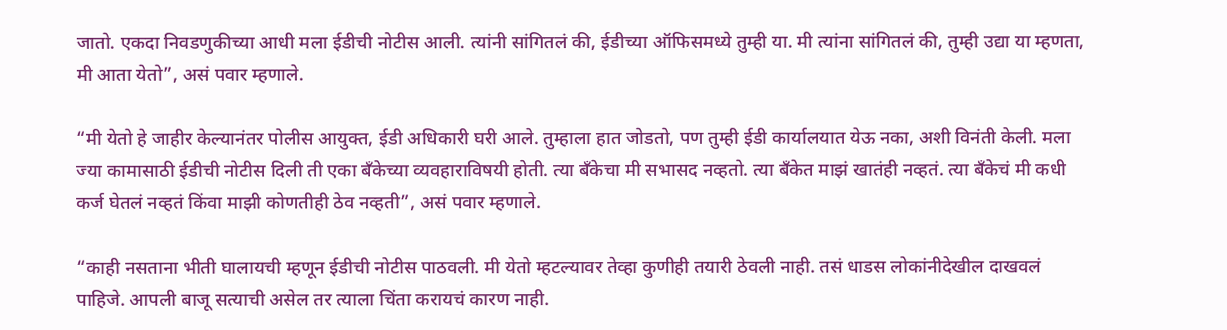जातो. एकदा निवडणुकीच्या आधी मला ईडीची नोटीस आली. त्यांनी सांगितलं की, ईडीच्या ऑफिसमध्ये तुम्ही या. मी त्यांना सांगितलं की, तुम्ही उद्या या म्हणता, मी आता येतो”, असं पवार म्हणाले.

“मी येतो हे जाहीर केल्यानंतर पोलीस आयुक्त, ईडी अधिकारी घरी आले. तुम्हाला हात जोडतो, पण तुम्ही ईडी कार्यालयात येऊ नका, अशी विनंती केली. मला ज्या कामासाठी ईडीची नोटीस दिली ती एका बँकेच्या व्यवहाराविषयी होती. त्या बँकेचा मी सभासद नव्हतो. त्या बँकेत माझं खातंही नव्हतं. त्या बँकेचं मी कधी कर्ज घेतलं नव्हतं किंवा माझी कोणतीही ठेव नव्हती”, असं पवार म्हणाले.

“काही नसताना भीती घालायची म्हणून ईडीची नोटीस पाठवली. मी येतो म्हटल्यावर तेव्हा कुणीही तयारी ठेवली नाही. तसं धाडस लोकांनीदेखील दाखवलं पाहिजे. आपली बाजू सत्याची असेल तर त्याला चिंता करायचं कारण नाही.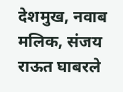देशमुख, नवाब मलिक, संजय राऊत घाबरले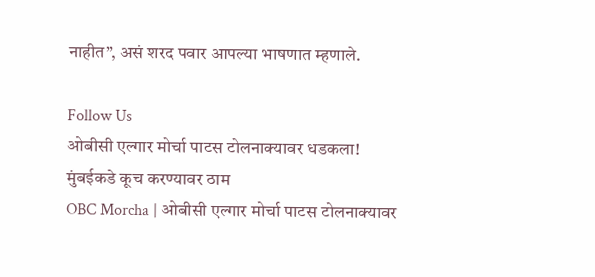नाहीत”, असं शरद पवार आपल्या भाषणात म्हणाले.

Follow Us
ओबीसी एल्गार मोर्चा पाटस टोलनाक्यावर धडकला! मुंबईकडे कूच करण्यावर ठाम
OBC Morcha | ओबीसी एल्गार मोर्चा पाटस टोलनाक्यावर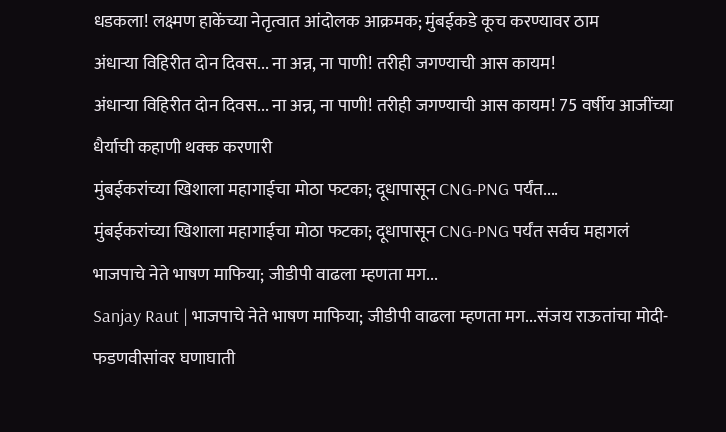धडकला! लक्ष्मण हाकेंच्या नेतृत्वात आंदोलक आक्रमक; मुंबईकडे कूच करण्यावर ठाम
अंधाऱ्या विहिरीत दोन दिवस... ना अन्न, ना पाणी! तरीही जगण्याची आस कायम!
अंधाऱ्या विहिरीत दोन दिवस... ना अन्न, ना पाणी! तरीही जगण्याची आस कायम! 75 वर्षीय आजींच्या धैर्याची कहाणी थक्क करणारी
मुंबईकरांच्या खिशाला महागाईचा मोठा फटका; दूधापासून CNG-PNG पर्यंत....
मुंबईकरांच्या खिशाला महागाईचा मोठा फटका; दूधापासून CNG-PNG पर्यंत सर्वच महागलं
भाजपाचे नेते भाषण माफिया; जीडीपी वाढला म्हणता मग...
Sanjay Raut | भाजपाचे नेते भाषण माफिया; जीडीपी वाढला म्हणता मग...संजय राऊतांचा मोदी-फडणवीसांवर घणाघाती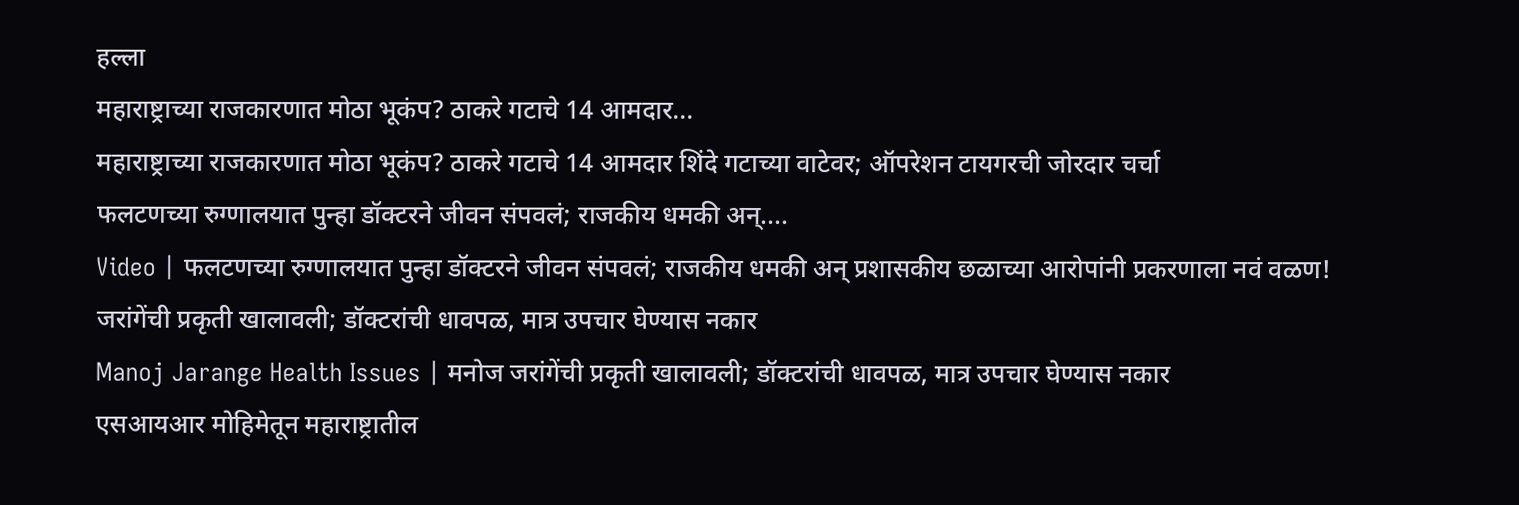हल्ला
महाराष्ट्राच्या राजकारणात मोठा भूकंप? ठाकरे गटाचे 14 आमदार...
महाराष्ट्राच्या राजकारणात मोठा भूकंप? ठाकरे गटाचे 14 आमदार शिंदे गटाच्या वाटेवर; ऑपरेशन टायगरची जोरदार चर्चा
फलटणच्या रुग्णालयात पुन्हा डॉक्टरने जीवन संपवलं; राजकीय धमकी अन्....
Video | फलटणच्या रुग्णालयात पुन्हा डॉक्टरने जीवन संपवलं; राजकीय धमकी अन् प्रशासकीय छळाच्या आरोपांनी प्रकरणाला नवं वळण!
जरांगेंची प्रकृती खालावली; डॉक्टरांची धावपळ, मात्र उपचार घेण्यास नकार
Manoj Jarange Health Issues | मनोज जरांगेंची प्रकृती खालावली; डॉक्टरांची धावपळ, मात्र उपचार घेण्यास नकार
एसआयआर मोहिमेतून महाराष्ट्रातील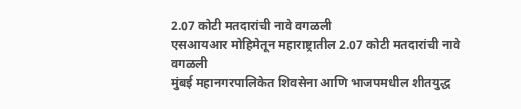2.07 कोटी मतदारांची नावे वगळली
एसआयआर मोहिमेतून महाराष्ट्रातील 2.07 कोटी मतदारांची नावे वगळली
मुंबई महानगरपालिकेत शिवसेना आणि भाजपमधील शीतयुद्ध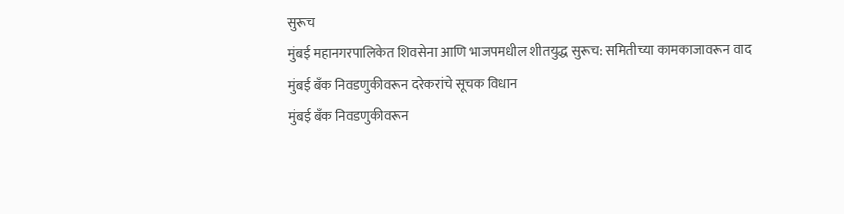सुरूच
मुंबई महानगरपालिकेत शिवसेना आणि भाजपमधील शीतयुद्ध सुरूच: समितीच्या कामकाजावरून वाद
मुंबई बँक निवडणुकीवरून दरेकरांचे सूचक विधान
मुंबई बँक निवडणुकीवरून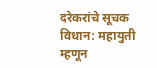दरेकरांचे सूचक विधान: महायुती म्हणून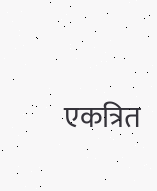एकत्रित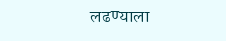लढण्याला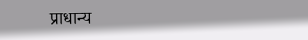प्राधान्य